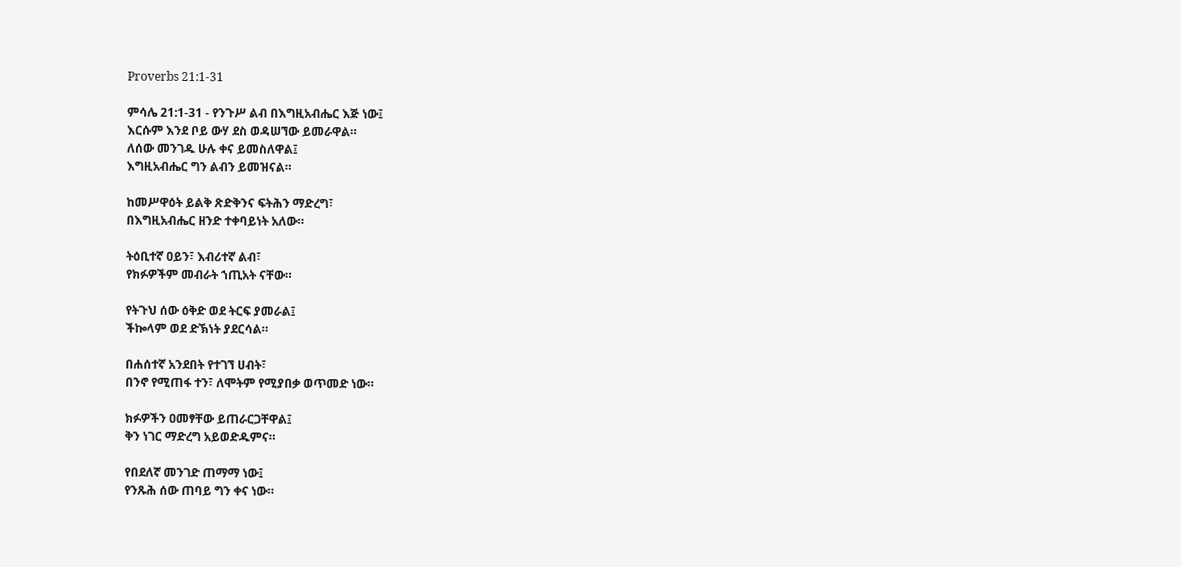Proverbs 21:1-31

ምሳሌ 21:1-31 - የንጉሥ ልብ በእግዚአብሔር እጅ ነው፤
እርሱም እንደ ቦይ ውሃ ደስ ወዳሠኘው ይመራዋል።
ለሰው መንገዱ ሁሉ ቀና ይመስለዋል፤
እግዚአብሔር ግን ልብን ይመዝናል።

ከመሥዋዕት ይልቅ ጽድቅንና ፍትሕን ማድረግ፣
በእግዚአብሔር ዘንድ ተቀባይነት አለው።

ትዕቢተኛ ዐይን፣ እብሪተኛ ልብ፣
የክፉዎችም መብራት ኀጢአት ናቸው።

የትጉህ ሰው ዕቅድ ወደ ትርፍ ያመራል፤
ችኰላም ወደ ድኽነት ያደርሳል።

በሐሰተኛ አንደበት የተገኘ ሀብት፣
በንኖ የሚጠፋ ተን፣ ለሞትም የሚያበቃ ወጥመድ ነው።

ክፉዎችን ዐመፃቸው ይጠራርጋቸዋል፤
ቅን ነገር ማድረግ አይወድዱምና።

የበደለኛ መንገድ ጠማማ ነው፤
የንጹሕ ሰው ጠባይ ግን ቀና ነው።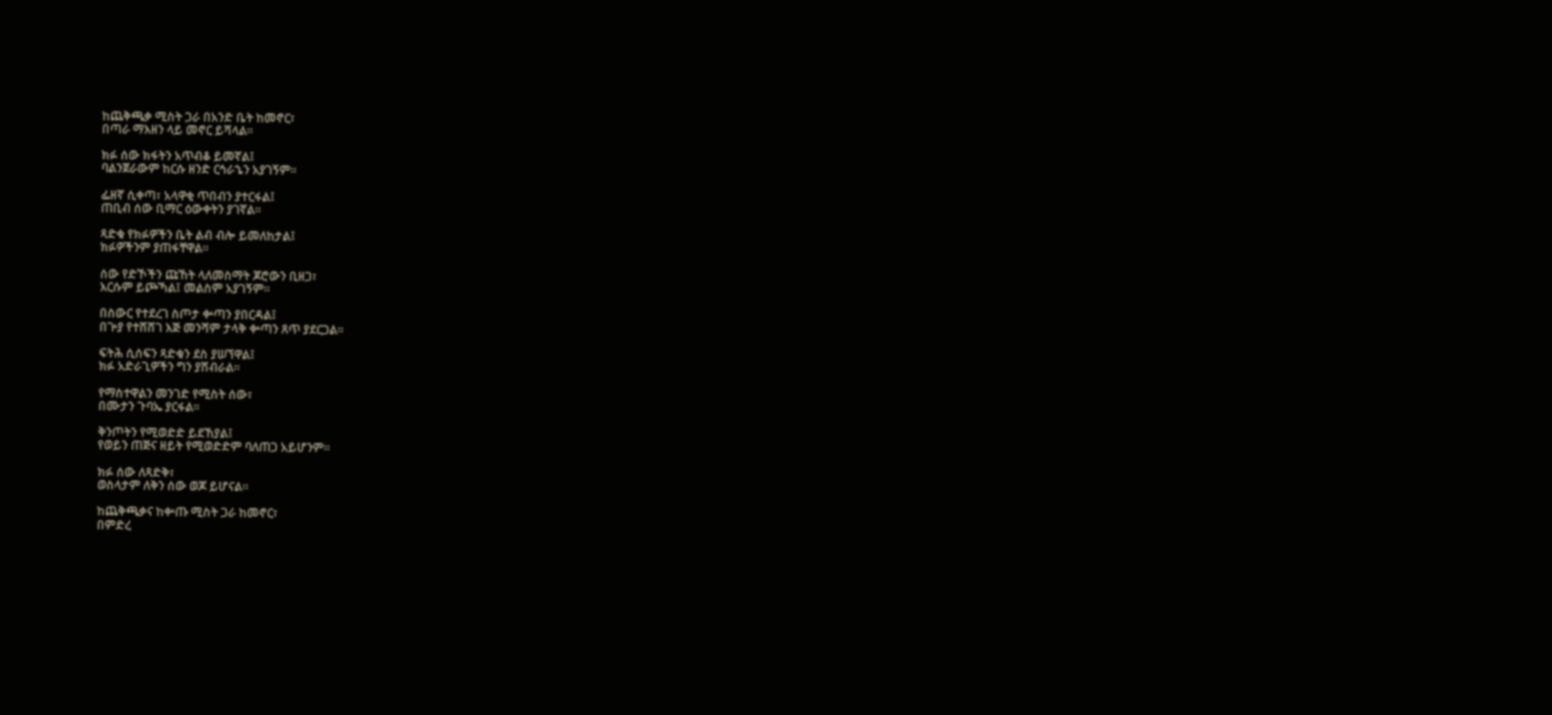ከጨቅጫቃ ሚስት ጋራ በአንድ ቤት ከመኖር፣
በጣራ ማእዘን ላይ መኖር ይሻላል።

ክፉ ሰው ክፋትን አጥብቆ ይመኛል፤
ባልንጀራውም ከርሱ ዘንድ ርኅራኄን አያገኝም።

ፌዘኛ ሲቀጣ፣ አላዋቂ ጥበብን ያተርፋል፤
ጠቢብ ሰው ቢማር ዕውቀትን ያገኛል።

ጻድቁ የክፉዎችን ቤት ልብ ብሎ ይመለከታል፤
ክፉዎችንም ያጠፋቸዋል።

ሰው የድኾችን ጩኸት ላለመስማት ጆሮውን ቢዘጋ፣
እርሱም ይጮኻል፤ መልስም አያገኝም።

በስውር የተደረገ ስጦታ ቍጣን ያበርዳል፤
በጕያ የተሸሸገ እጅ መንሻም ታላቅ ቍጣን ጸጥ ያደርጋል።

ፍትሕ ሲሰፍን ጻድቁን ደስ ያሠኘዋል፤
ክፉ አድራጊዎችን ግን ያሸብራል።

የማስተዋልን መንገድ የሚስት ሰው፣
በሙታን ጉባኤ ያርፋል።

ቅንጦትን የሚወድድ ይደኸያል፤
የወይን ጠጅና ዘይት የሚወድድም ባለጠጋ አይሆንም።

ክፉ ሰው ለጻድቅ፣
ወስላታም ለቅን ሰው ወጆ ይሆናል።

ከጨቅጫቃና ከቍጡ ሚስት ጋራ ከመኖር፣
በምድረ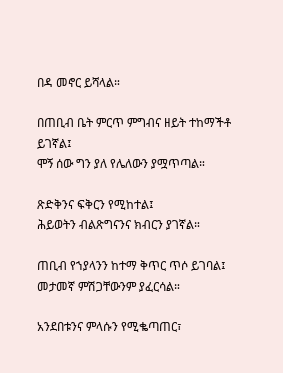በዳ መኖር ይሻላል።

በጠቢብ ቤት ምርጥ ምግብና ዘይት ተከማችቶ ይገኛል፤
ሞኝ ሰው ግን ያለ የሌለውን ያሟጥጣል።

ጽድቅንና ፍቅርን የሚከተል፤
ሕይወትን ብልጽግናንና ክብርን ያገኛል።

ጠቢብ የኀያላንን ከተማ ቅጥር ጥሶ ይገባል፤
መታመኛ ምሽጋቸውንም ያፈርሳል።

አንደበቱንና ምላሱን የሚቈጣጠር፣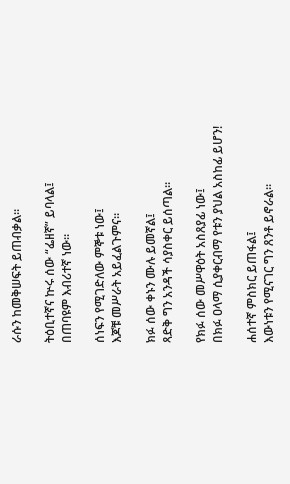ራሱን ከመቅሠፍት ይጠብቃል።

ትዕቢተኛና ኵሩ ሰው “ፌዘኛ” ይባላል፤
በጠባዩም እብሪተኛ ነው።

ሰነፍን የሚገድለው ምኞቱ ነው፤
እጆቹ መሥራት አይፈልጉምና።

ክፉ ሰው ቀኑን ሙሉ ይመኛል፤
ጻድቅ ግን አንዳች ሳያስቀር ይሰጣል።

የክፉ ሰው መሥዋዕት አስጸያፊ ነው፤
በክፉ ዐላማ ሲያቀርብማ የቱን ያህል አስከፊ ይሆን!

ሐሰተኛ ምስክር ይጠፋል፤
እውነቱን የሚናገር ግን ጸንቶ ይኖራል።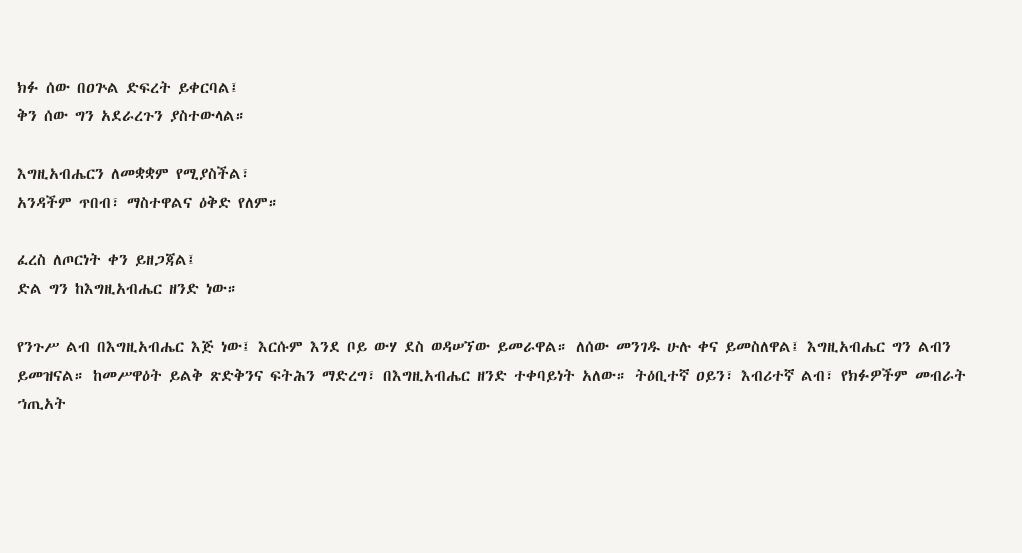ክፉ ሰው በዐጕል ድፍረት ይቀርባል፤
ቅን ሰው ግን አደራረጉን ያስተውላል።

እግዚአብሔርን ለመቋቋም የሚያስችል፣
አንዳችም ጥበብ፣ ማስተዋልና ዕቅድ የለም።

ፈረስ ለጦርነት ቀን ይዘጋጃል፤
ድል ግን ከእግዚአብሔር ዘንድ ነው።

የንጉሥ ልብ በእግዚአብሔር እጅ ነው፤ እርሱም እንደ ቦይ ውሃ ደስ ወዳሠኘው ይመራዋል። ለሰው መንገዱ ሁሉ ቀና ይመስለዋል፤ እግዚአብሔር ግን ልብን ይመዝናል። ከመሥዋዕት ይልቅ ጽድቅንና ፍትሕን ማድረግ፣ በእግዚአብሔር ዘንድ ተቀባይነት አለው። ትዕቢተኛ ዐይን፣ እብሪተኛ ልብ፣ የክፉዎችም መብራት ኀጢአት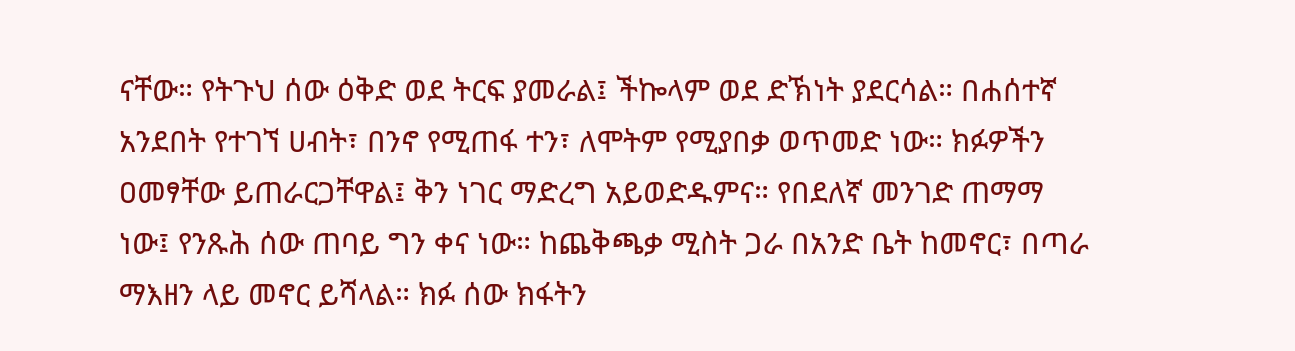ናቸው። የትጉህ ሰው ዕቅድ ወደ ትርፍ ያመራል፤ ችኰላም ወደ ድኽነት ያደርሳል። በሐሰተኛ አንደበት የተገኘ ሀብት፣ በንኖ የሚጠፋ ተን፣ ለሞትም የሚያበቃ ወጥመድ ነው። ክፉዎችን ዐመፃቸው ይጠራርጋቸዋል፤ ቅን ነገር ማድረግ አይወድዱምና። የበደለኛ መንገድ ጠማማ ነው፤ የንጹሕ ሰው ጠባይ ግን ቀና ነው። ከጨቅጫቃ ሚስት ጋራ በአንድ ቤት ከመኖር፣ በጣራ ማእዘን ላይ መኖር ይሻላል። ክፉ ሰው ክፋትን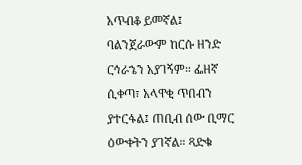አጥብቆ ይመኛል፤ ባልንጀራውም ከርሱ ዘንድ ርኅራኄን አያገኝም። ፌዘኛ ሲቀጣ፣ አላዋቂ ጥበብን ያተርፋል፤ ጠቢብ ሰው ቢማር ዕውቀትን ያገኛል። ጻድቁ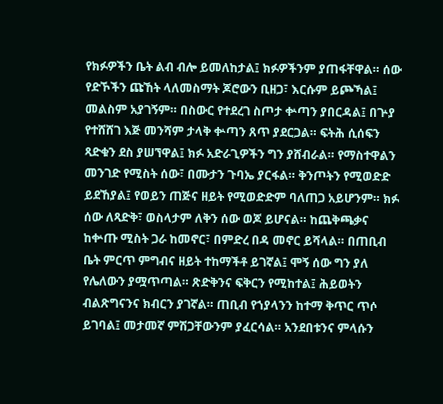የክፉዎችን ቤት ልብ ብሎ ይመለከታል፤ ክፉዎችንም ያጠፋቸዋል። ሰው የድኾችን ጩኸት ላለመስማት ጆሮውን ቢዘጋ፣ እርሱም ይጮኻል፤ መልስም አያገኝም። በስውር የተደረገ ስጦታ ቍጣን ያበርዳል፤ በጕያ የተሸሸገ እጅ መንሻም ታላቅ ቍጣን ጸጥ ያደርጋል። ፍትሕ ሲሰፍን ጻድቁን ደስ ያሠኘዋል፤ ክፉ አድራጊዎችን ግን ያሸብራል። የማስተዋልን መንገድ የሚስት ሰው፣ በሙታን ጉባኤ ያርፋል። ቅንጦትን የሚወድድ ይደኸያል፤ የወይን ጠጅና ዘይት የሚወድድም ባለጠጋ አይሆንም። ክፉ ሰው ለጻድቅ፣ ወስላታም ለቅን ሰው ወጆ ይሆናል። ከጨቅጫቃና ከቍጡ ሚስት ጋራ ከመኖር፣ በምድረ በዳ መኖር ይሻላል። በጠቢብ ቤት ምርጥ ምግብና ዘይት ተከማችቶ ይገኛል፤ ሞኝ ሰው ግን ያለ የሌለውን ያሟጥጣል። ጽድቅንና ፍቅርን የሚከተል፤ ሕይወትን ብልጽግናንና ክብርን ያገኛል። ጠቢብ የኀያላንን ከተማ ቅጥር ጥሶ ይገባል፤ መታመኛ ምሽጋቸውንም ያፈርሳል። አንደበቱንና ምላሱን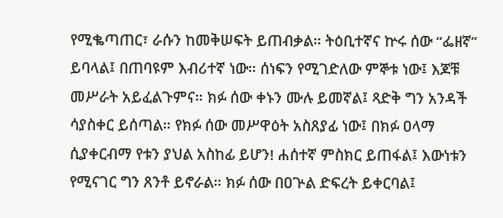የሚቈጣጠር፣ ራሱን ከመቅሠፍት ይጠብቃል። ትዕቢተኛና ኵሩ ሰው “ፌዘኛ” ይባላል፤ በጠባዩም እብሪተኛ ነው። ሰነፍን የሚገድለው ምኞቱ ነው፤ እጆቹ መሥራት አይፈልጉምና። ክፉ ሰው ቀኑን ሙሉ ይመኛል፤ ጻድቅ ግን አንዳች ሳያስቀር ይሰጣል። የክፉ ሰው መሥዋዕት አስጸያፊ ነው፤ በክፉ ዐላማ ሲያቀርብማ የቱን ያህል አስከፊ ይሆን! ሐሰተኛ ምስክር ይጠፋል፤ እውነቱን የሚናገር ግን ጸንቶ ይኖራል። ክፉ ሰው በዐጕል ድፍረት ይቀርባል፤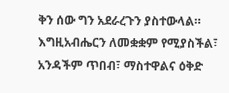ቅን ሰው ግን አደራረጉን ያስተውላል። እግዚአብሔርን ለመቋቋም የሚያስችል፣ አንዳችም ጥበብ፣ ማስተዋልና ዕቅድ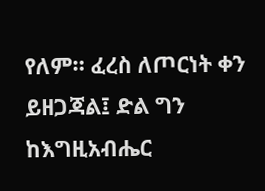የለም። ፈረስ ለጦርነት ቀን ይዘጋጃል፤ ድል ግን ከእግዚአብሔር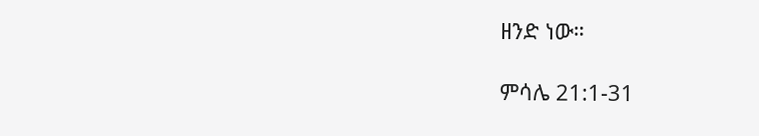ዘንድ ነው።

ምሳሌ 21:1-31